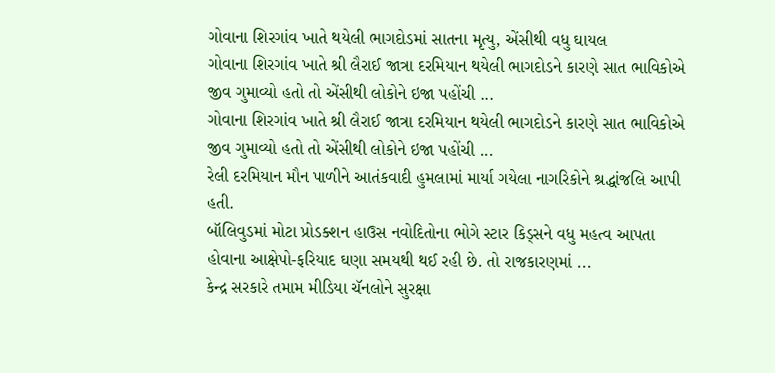ગોવાના શિરગાંવ ખાતે થયેલી ભાગદોડમાં સાતના મૃત્યુ, એંસીથી વધુ ઘાયલ
ગોવાના શિરગાંવ ખાતે શ્રી લૈરાઈ જાત્રા દરમિયાન થયેલી ભાગદોડને કારણે સાત ભાવિકોએ જીવ ગુમાવ્યો હતો તો એંસીથી લોકોને ઇજા પહોંચી ...
ગોવાના શિરગાંવ ખાતે શ્રી લૈરાઈ જાત્રા દરમિયાન થયેલી ભાગદોડને કારણે સાત ભાવિકોએ જીવ ગુમાવ્યો હતો તો એંસીથી લોકોને ઇજા પહોંચી ...
રેલી દરમિયાન મૌન પાળીને આતંકવાદી હુમલામાં માર્યા ગયેલા નાગરિકોને શ્રદ્ધાંજલિ આપી હતી.
બૉલિવુડમાં મોટા પ્રોડક્શન હાઉસ નવોદિતોના ભોગે સ્ટાર કિડ્સને વધુ મહત્વ આપતા હોવાના આક્ષેપો-ફરિયાદ ઘણા સમયથી થઈ રહી છે. તો રાજકારણમાં ...
કેન્દ્ર સરકારે તમામ મીડિયા ચૅનલોને સુરક્ષા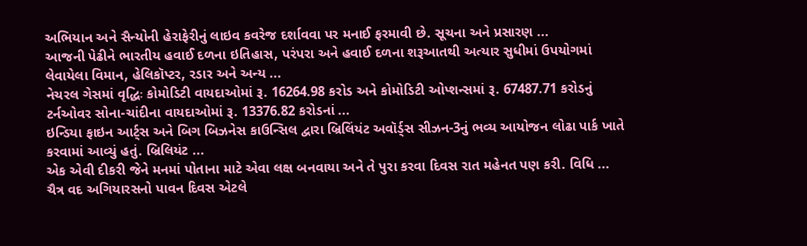અભિયાન અને સૈન્યોની હેરાફેરીનું લાઇવ કવરેજ દર્શાવવા પર મનાઈ ફરમાવી છે. સૂચના અને પ્રસારણ ...
આજની પેઢીને ભારતીય હવાઈ દળના ઇતિહાસ, પરંપરા અને હવાઈ દળના શરૂઆતથી અત્યાર સુધીમાં ઉપયોગમાં લેવાયેલા વિમાન, હેલિકૉપ્ટર, રડાર અને અન્ય ...
નેચરલ ગેસમાં વૃદ્ધિઃ કોમોડિટી વાયદાઓમાં રૂ. 16264.98 કરોડ અને કોમોડિટી ઓપ્શન્સમાં રૂ. 67487.71 કરોડનું ટર્નઓવર સોના-ચાંદીના વાયદાઓમાં રૂ. 13376.82 કરોડનાં ...
ઇન્ડિયા ફાઇન આર્ટ્સ અને બિગ બિઝનેસ કાઉન્સિલ દ્વારા બ્રિલિંયંટ અવૉર્ડ્સ સીઝન-3નું ભવ્ય આયોજન લોઢા પાર્ક ખાતે કરવામાં આવ્યું હતું. બ્રિલિયંટ ...
એક એવી દીકરી જેને મનમાં પોતાના માટે એવા લક્ષ બનવાયા અને તે પુરા કરવા દિવસ રાત મહેનત પણ કરી. વિધિ ...
ચૈત્ર વદ અગિયારસનો પાવન દિવસ એટલે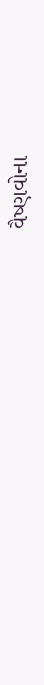વૈષ્ણવોના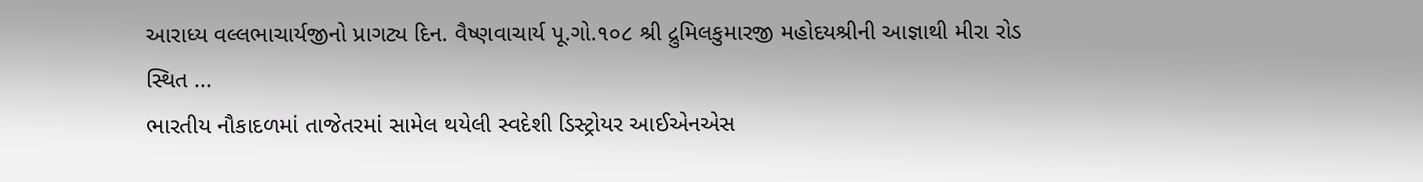આરાધ્ય વલ્લભાચાર્યજીનો પ્રાગટ્ય દિન. વૈષ્ણવાચાર્ય પૂ.ગો.૧૦૮ શ્રી દ્રુમિલકુમારજી મહોદયશ્રીની આજ્ઞાથી મીરા રોડ સ્થિત ...
ભારતીય નૌકાદળમાં તાજેતરમાં સામેલ થયેલી સ્વદેશી ડિસ્ટ્રોયર આઈએનએસ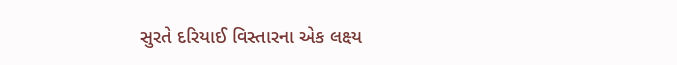સુરતે દરિયાઈ વિસ્તારના એક લક્ષ્ય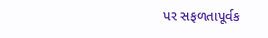પર સફળતાપૂર્વક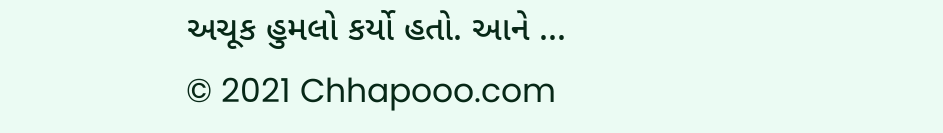અચૂક હુમલો કર્યો હતો. આને ...
© 2021 Chhapooo.com